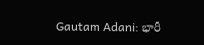Gautam Adani: భారీ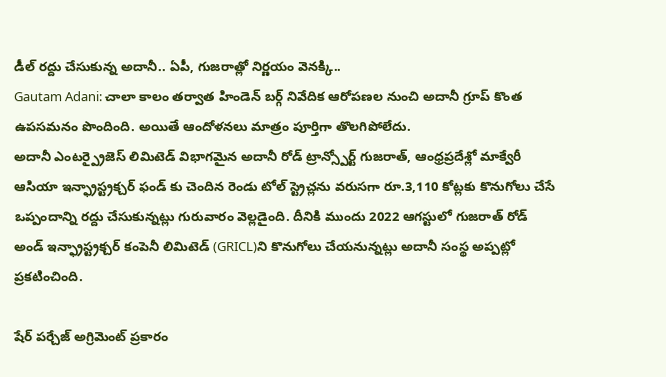డీల్ రద్దు చేసుకున్న అదానీ.. ఏపీ, గుజరాత్లో నిర్ణయం వెనక్కి..
Gautam Adani: చాలా కాలం తర్వాత హిండెన్ బర్గ్ నివేదిక ఆరోపణల నుంచి అదానీ గ్రూప్ కొంత ఉపసమనం పొందింది. అయితే ఆందోళనలు మాత్రం పూర్తిగా తొలగిపోలేదు.
అదానీ ఎంటర్ప్రైజెస్ లిమిటెడ్ విభాగమైన అదానీ రోడ్ ట్రాన్స్పోర్ట్ గుజరాత్, ఆంధ్రప్రదేశ్లో మాక్వేరీ ఆసియా ఇన్ఫ్రాస్ట్రక్చర్ ఫండ్ కు చెందిన రెండు టోల్ స్ట్రెచ్లను వరుసగా రూ.3,110 కోట్లకు కొనుగోలు చేసే ఒప్పందాన్ని రద్దు చేసుకున్నట్లు గురువారం వెల్లడైంది. దీనికి ముందు 2022 ఆగస్టులో గుజరాత్ రోడ్ అండ్ ఇన్ఫ్రాస్ట్రక్చర్ కంపెనీ లిమిటెడ్ (GRICL)ని కొనుగోలు చేయనున్నట్లు అదానీ సంస్థ అప్పట్లో ప్రకటించింది.

షేర్ పర్చేజ్ అగ్రిమెంట్ ప్రకారం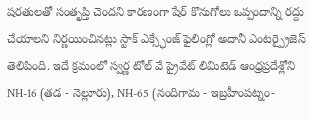షరతులతో సంతృప్తి చెందని కారణంగా షేర్ కొనుగోలు ఒప్పందాన్ని రద్దు చేయాలని నిర్ణయించినట్లు స్టాక్ ఎక్స్ఛేంజ్ ఫైలింగ్లో అదానీ ఎంటర్ప్రైజెస్ తెలిపింది. ఇదే క్రమంలో స్వర్ణ టోల్ వే ప్రైవేట్ లిమిటెడ్ ఆంధ్రప్రదేశ్లోని NH-16 (తడ - నెల్లూరు), NH-65 (నందిగామ - ఇబ్రహీంపట్నం-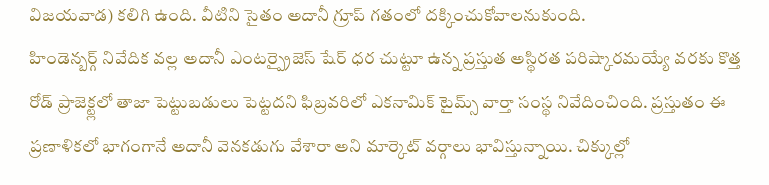విజయవాడ) కలిగి ఉంది. వీటిని సైతం అదానీ గ్రూప్ గతంలో దక్కించుకోవాలనుకుంది.
హిండెన్బర్గ్ నివేదిక వల్ల అదానీ ఎంటర్ప్రైజెస్ షేర్ ధర చుట్టూ ఉన్న ప్రస్తుత అస్థిరత పరిష్కారమయ్యే వరకు కొత్త రోడ్ ప్రాజెక్ట్లలో తాజా పెట్టుబడులు పెట్టదని ఫిబ్రవరిలో ఎకనామిక్ టైమ్స్ వార్తా సంస్థ నివేదించింది. ప్రస్తుతం ఈ ప్రణాళికలో భాగంగానే అదానీ వెనకడుగు వేశారా అని మార్కెట్ వర్గాలు భావిస్తున్నాయి. చిక్కుల్లో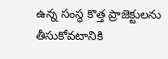ఉన్న సంస్థ కొత్త ప్రాజెక్టులను తీసుకోవటానికి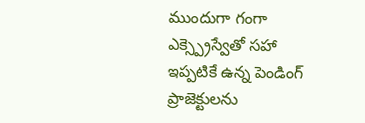ముందుగా గంగా ఎక్స్ప్రెస్వేతో సహా ఇప్పటికే ఉన్న పెండింగ్ ప్రాజెక్టులను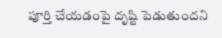పూర్తి చేయడంపై దృష్టి పెడుతుందని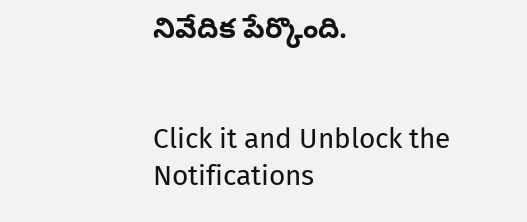నివేదిక పేర్కొంది.


Click it and Unblock the Notifications